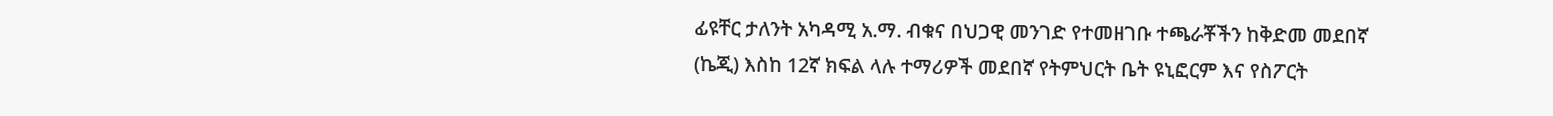ፊዩቸር ታለንት አካዳሚ አ.ማ. ብቁና በህጋዊ መንገድ የተመዘገቡ ተጫራቾችን ከቅድመ መደበኛ (ኬጂ) እስከ 12ኛ ክፍል ላሉ ተማሪዎች መደበኛ የትምህርት ቤት ዩኒፎርም እና የስፖርት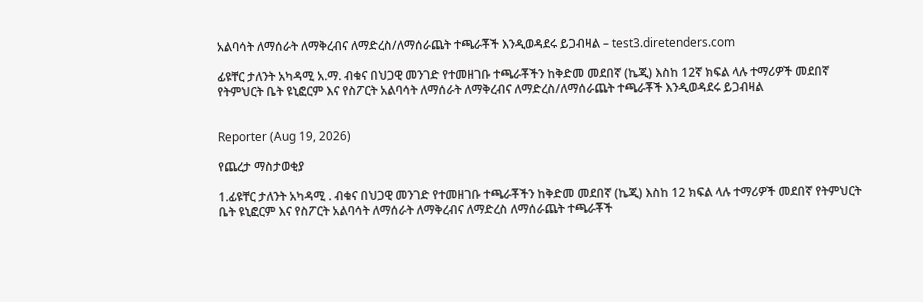አልባሳት ለማሰራት ለማቅረብና ለማድረስ/ለማሰራጨት ተጫራቾች እንዲወዳደሩ ይጋብዛል – test3.diretenders.com

ፊዩቸር ታለንት አካዳሚ አ.ማ. ብቁና በህጋዊ መንገድ የተመዘገቡ ተጫራቾችን ከቅድመ መደበኛ (ኬጂ) እስከ 12ኛ ክፍል ላሉ ተማሪዎች መደበኛ የትምህርት ቤት ዩኒፎርም እና የስፖርት አልባሳት ለማሰራት ለማቅረብና ለማድረስ/ለማሰራጨት ተጫራቾች እንዲወዳደሩ ይጋብዛል


Reporter (Aug 19, 2026)

የጨረታ ማስታወቂያ

1.ፊዩቸር ታለንት አካዳሚ . ብቁና በህጋዊ መንገድ የተመዘገቡ ተጫራቾችን ከቅድመ መደበኛ (ኬጂ) እስከ 12 ክፍል ላሉ ተማሪዎች መደበኛ የትምህርት ቤት ዩኒፎርም እና የስፖርት አልባሳት ለማሰራት ለማቅረብና ለማድረስ ለማሰራጨት ተጫራቾች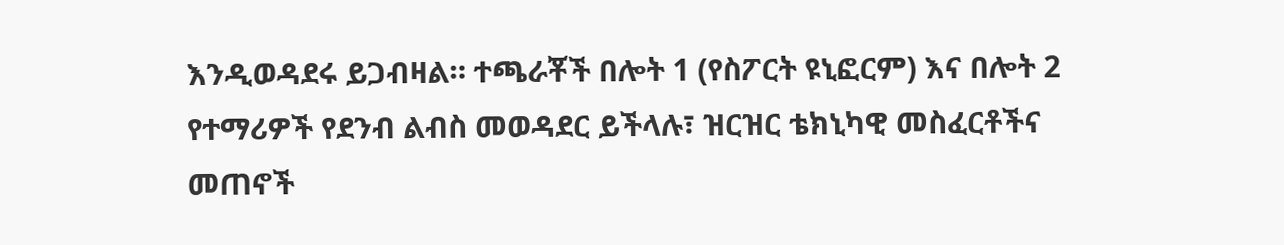እንዲወዳደሩ ይጋብዛል። ተጫራቾች በሎት 1 (የስፖርት ዩኒፎርም) እና በሎት 2 የተማሪዎች የደንብ ልብስ መወዳደር ይችላሉ፣ ዝርዝር ቴክኒካዊ መስፈርቶችና መጠኖች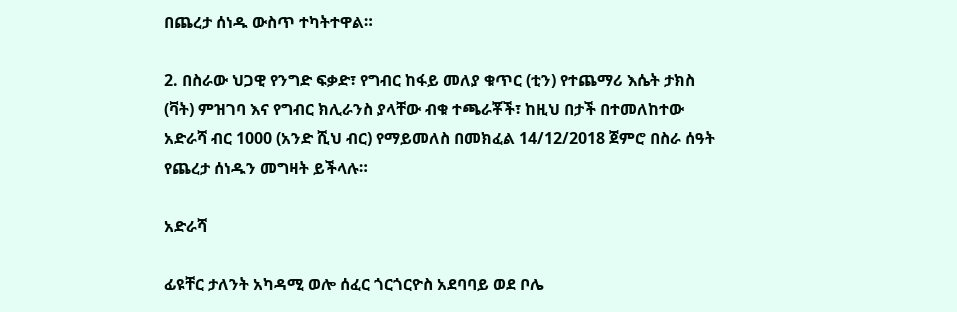በጨረታ ሰነዱ ውስጥ ተካትተዋል።

2. በስራው ህጋዊ የንግድ ፍቃድ፣ የግብር ከፋይ መለያ ቁጥር (ቲን) የተጨማሪ እሴት ታክስ (ቫት) ምዝገባ እና የግብር ክሊራንስ ያላቸው ብቁ ተጫራቾች፣ ከዚህ በታች በተመለከተው አድራሻ ብር 1000 (አንድ ሺህ ብር) የማይመለስ በመክፈል 14/12/2018 ጀምሮ በስራ ሰዓት የጨረታ ሰነዱን መግዛት ይችላሉ።

አድራሻ

ፊዩቸር ታለንት አካዳሚ ወሎ ሰፈር ጎርጎርዮስ አደባባይ ወደ ቦሌ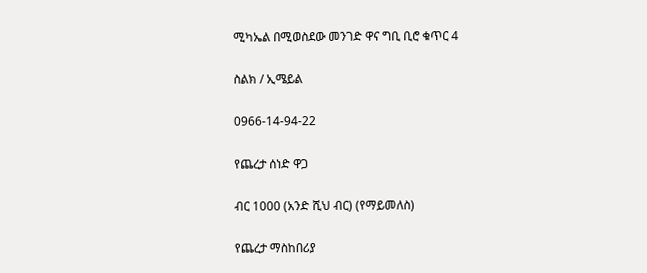ሚካኤል በሚወስደው መንገድ ዋና ግቢ ቢሮ ቁጥር 4

ስልክ / ኢሜይል

0966-14-94-22

የጨረታ ሰነድ ዋጋ

ብር 1000 (አንድ ሺህ ብር) (የማይመለስ)

የጨረታ ማስከበሪያ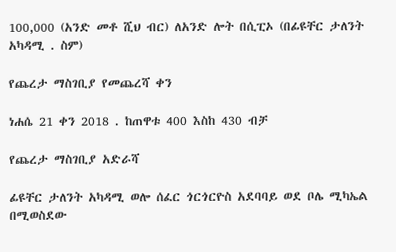100,000 (አንድ መቶ ሺህ ብር) ለአንድ ሎት በሲፒኦ (በፊዩቸር ታለንት አካዳሚ . ስም)

የጨረታ ማስገቢያ የመጨረሻ ቀን

ነሐሴ 21 ቀን 2018 . ከጠዋቱ 400 እስከ 430 ብቻ

የጨረታ ማስገቢያ አድራሻ

ፊዩቸር ታለንት አካዳሚ ወሎ ሰፈር ጎርጎርዮስ አደባባይ ወደ ቦሌ ሚካኤል በሚወስደው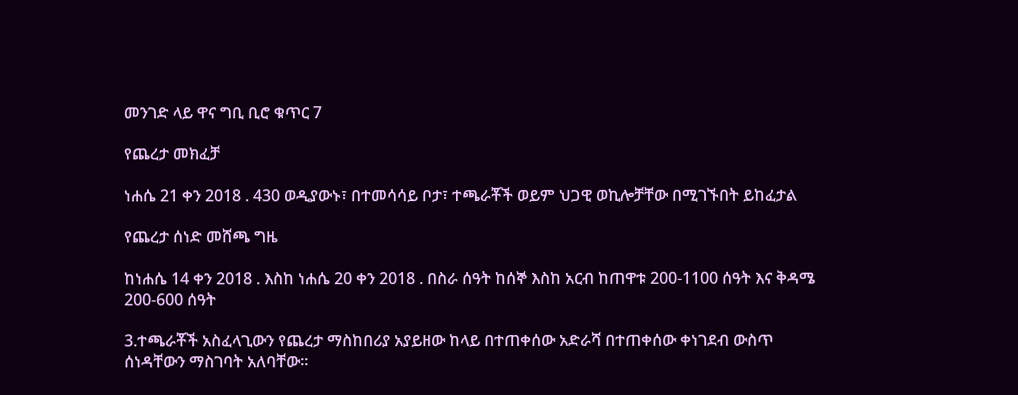መንገድ ላይ ዋና ግቢ ቢሮ ቁጥር 7

የጨረታ መክፈቻ

ነሐሴ 21 ቀን 2018 . 430 ወዲያውኑ፣ በተመሳሳይ ቦታ፣ ተጫራቾች ወይም ህጋዊ ወኪሎቻቸው በሚገኙበት ይከፈታል

የጨረታ ሰነድ መሸጫ ግዜ

ከነሐሴ 14 ቀን 2018 . እስከ ነሐሴ 20 ቀን 2018 . በስራ ሰዓት ከሰኞ እስከ አርብ ከጠዋቱ 200-1100 ሰዓት እና ቅዳሜ 200-600 ሰዓት

3.ተጫራቾች አስፈላጊውን የጨረታ ማስከበሪያ አያይዘው ከላይ በተጠቀሰው አድራሻ በተጠቀሰው ቀነገደብ ውስጥ ሰነዳቸውን ማስገባት አለባቸው፡፡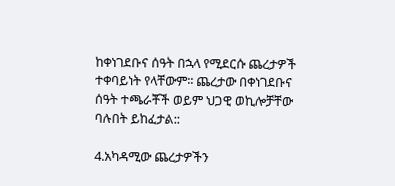ከቀነገደቡና ሰዓት በኋላ የሚደርሱ ጨረታዎች ተቀባይነት የላቸውም፡፡ ጨረታው በቀነገደቡና ሰዓት ተጫራቾች ወይም ህጋዊ ወኪሎቻቸው ባሉበት ይከፈታል::

4.አካዳሚው ጨረታዎችን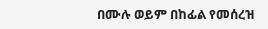በሙሉ ወይም በከፊል የመሰረዝ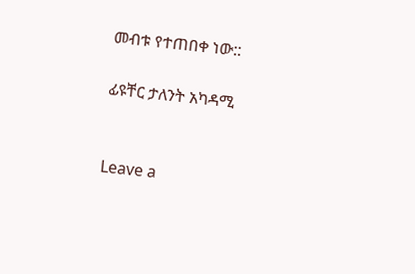መብቱ የተጠበቀ ነው::

ፊዩቸር ታለንት አካዳሚ


Leave a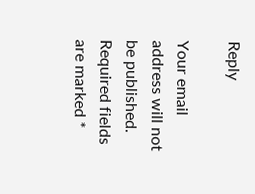Reply

Your email address will not be published. Required fields are marked *